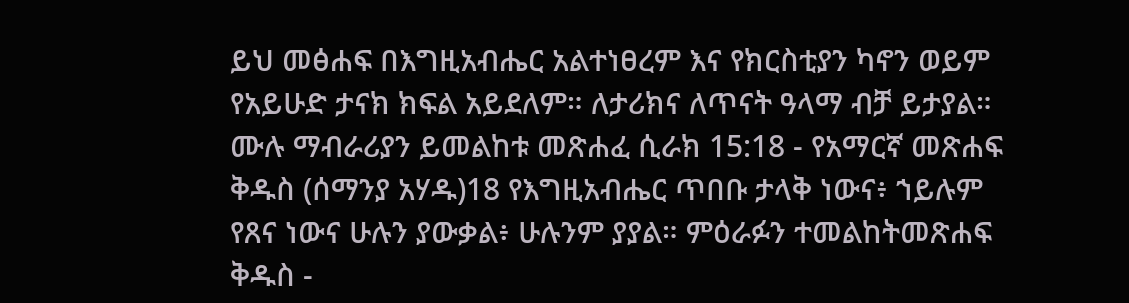ይህ መፅሐፍ በእግዚአብሔር አልተነፀረም እና የክርስቲያን ካኖን ወይም የአይሁድ ታናክ ክፍል አይደለም። ለታሪክና ለጥናት ዓላማ ብቻ ይታያል። ሙሉ ማብራሪያን ይመልከቱ መጽሐፈ ሲራክ 15:18 - የአማርኛ መጽሐፍ ቅዱስ (ሰማንያ አሃዱ)18 የእግዚአብሔር ጥበቡ ታላቅ ነውና፥ ኀይሉም የጸና ነውና ሁሉን ያውቃል፥ ሁሉንም ያያል። ምዕራፉን ተመልከትመጽሐፍ ቅዱስ -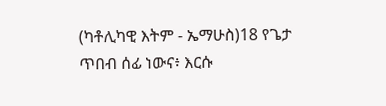(ካቶሊካዊ እትም - ኤማሁስ)18 የጌታ ጥበብ ሰፊ ነውና፥ እርሱ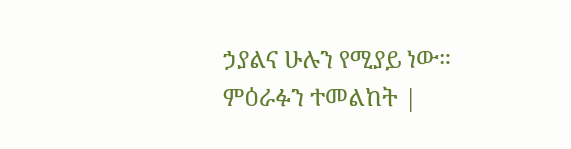ኃያልና ሁሉን የሚያይ ነው። ምዕራፉን ተመልከት |